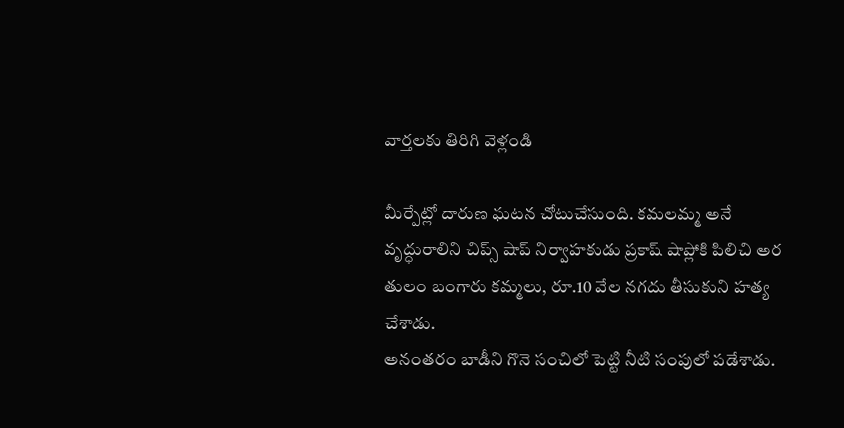వార్తలకు తిరిగి వెళ్లండి

మీర్పేట్లో దారుణ ఘటన చోటుచేసుంది. కమలమ్మ అనే వృద్ధురాలిని చిప్స్ షాప్ నిర్వాహకుడు ప్రకాష్ షాప్లోకి పిలిచి అర తులం బంగారు కమ్మలు, రూ.10 వేల నగదు తీసుకుని హత్య చేశాడు.
అనంతరం బాడీని గొనె సంచిలో పెట్టి నీటి సంపులో పడేశాడు.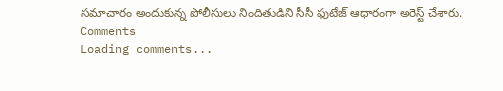సమాచారం అందుకున్న పోలీసులు నిందితుడిని సీసీ ఫుటేజ్ ఆధారంగా అరెస్ట్ చేశారు.
Comments
Loading comments...